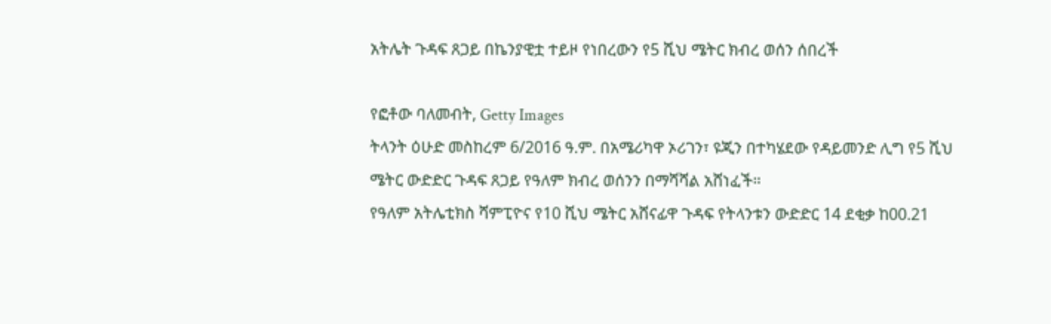አትሌት ጉዳፍ ጸጋይ በኬንያዊቷ ተይዞ የነበረውን የ5 ሺህ ሜትር ክብረ ወሰን ሰበረች

የፎቶው ባለመብት, Getty Images
ትላንት ዕሁድ መስከረም 6/2016 ዓ.ም. በአሜሪካዋ ኦሪገን፣ ዩጂን በተካሄደው የዳይመንድ ሊግ የ5 ሺህ ሜትር ውድድር ጉዳፍ ጸጋይ የዓለም ክብረ ወሰንን በማሻሻል አሸነፈች።
የዓለም አትሌቲክስ ሻምፒዮና የ10 ሺህ ሜትር አሸናፊዋ ጉዳፍ የትላንቱን ውድድር 14 ደቂቃ ከ00.21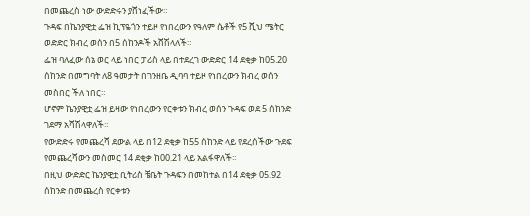በመጨረስ ነው ውድድሩን ያሸነፈችው።
ጉዳፍ በኬንያዊቷ ፌዝ ኪፕዬጎን ተይዞ የነበረውን የዓለም ሴቶች የ5 ሺህ ሜትር ወድድር ክብረ ወሰን በ5 ሰከንዶች አሸሽላለች።
ፌዝ ባለፈው ሰኔ ወር ላይ ነበር ፓሪስ ላይ በተደረገ ውድድር 14 ደቂቃ ከ05.20 ሰከንድ በመግባት ለ8 ዓመታት በገንዘቤ ዲባባ ተይዞ የነበረውን ክብረ ወሰን መስበር ችለ ነበር።
ሆኖም ኬንያዊቷ ፌዝ ይዛው የነበረውን የርቀቱን ክብረ ወሰን ጉዳፍ ወደ 5 ሰከንድ ገደማ አሻሽላዋለች።
የውድድሩ የመጨረሻ ደውል ላይ በ12 ደቂቃ ከ55 ሰከንድ ላይ የደረሰችው ጉደፍ የመጨረሻውን መስመር 14 ደቂቃ ከ00.21 ላይ አልፋዋለች።
በዚህ ውድድር ኬንያዊቷ ቢትሪስ ቼቤት ጉዳፍን በመከተል በ14 ደቂቃ 05.92 ሰከንድ በመጨረስ የርቀቱን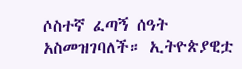ሶስተኛ ፈጣኝ ሰዓት አስመዝገባለች። ኢትዮጵያዊቷ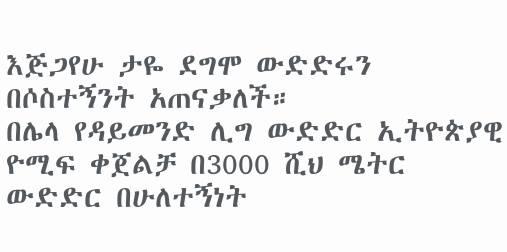እጅጋየሁ ታዬ ደግሞ ውድድሩን በሶስተኝንት አጠናቃለች።
በሌላ የዳይመንድ ሊግ ውድድር ኢትዮጵያዊ ዮሚፍ ቀጀልቻ በ3000 ሺህ ሜትር ውድድር በሁለተኝነት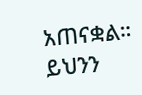አጠናቋል።
ይህንን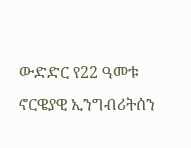ውድድር የ22 ዓመቱ ኖርዌያዊ ኢንግብሪትሰን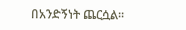በአንድኝነት ጨርሷል።